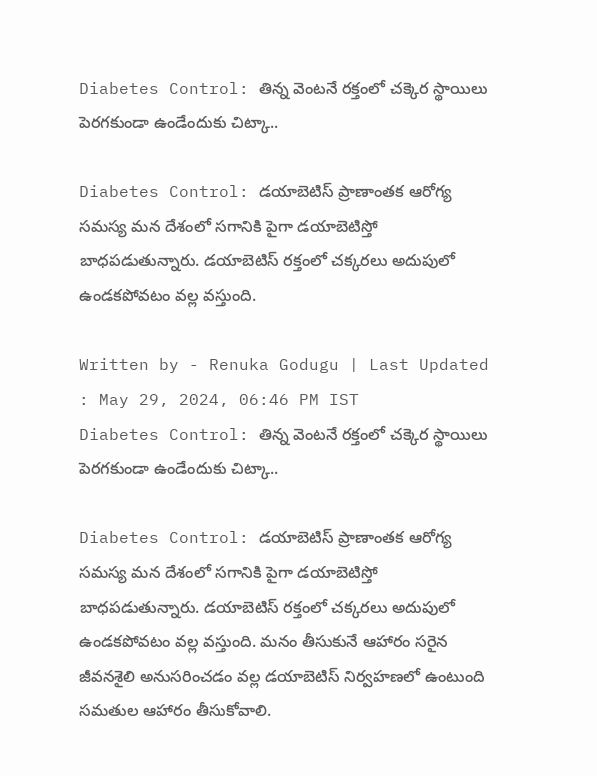Diabetes Control: తిన్న వెంటనే రక్తంలో చక్కెర స్థాయిలు పెరగకుండా ఉండేందుకు చిట్కా..

Diabetes Control: డయాబెటిస్ ప్రాణాంతక ఆరోగ్య సమస్య మన దేశంలో సగానికి పైగా డయాబెటిస్తో  బాధపడుతున్నారు. డయాబెటిస్ రక్తంలో చక్కరలు అదుపులో ఉండకపోవటం వల్ల వస్తుంది.

Written by - Renuka Godugu | Last Updated : May 29, 2024, 06:46 PM IST
Diabetes Control: తిన్న వెంటనే రక్తంలో చక్కెర స్థాయిలు పెరగకుండా ఉండేందుకు చిట్కా..

Diabetes Control: డయాబెటిస్ ప్రాణాంతక ఆరోగ్య సమస్య మన దేశంలో సగానికి పైగా డయాబెటిస్తో  బాధపడుతున్నారు. డయాబెటిస్ రక్తంలో చక్కరలు అదుపులో ఉండకపోవటం వల్ల వస్తుంది. మనం తీసుకునే ఆహారం సరైన జీవనశైలి అనుసరించడం వల్ల డయాబెటిస్ నిర్వహణలో ఉంటుంది సమతుల ఆహారం తీసుకోవాలి.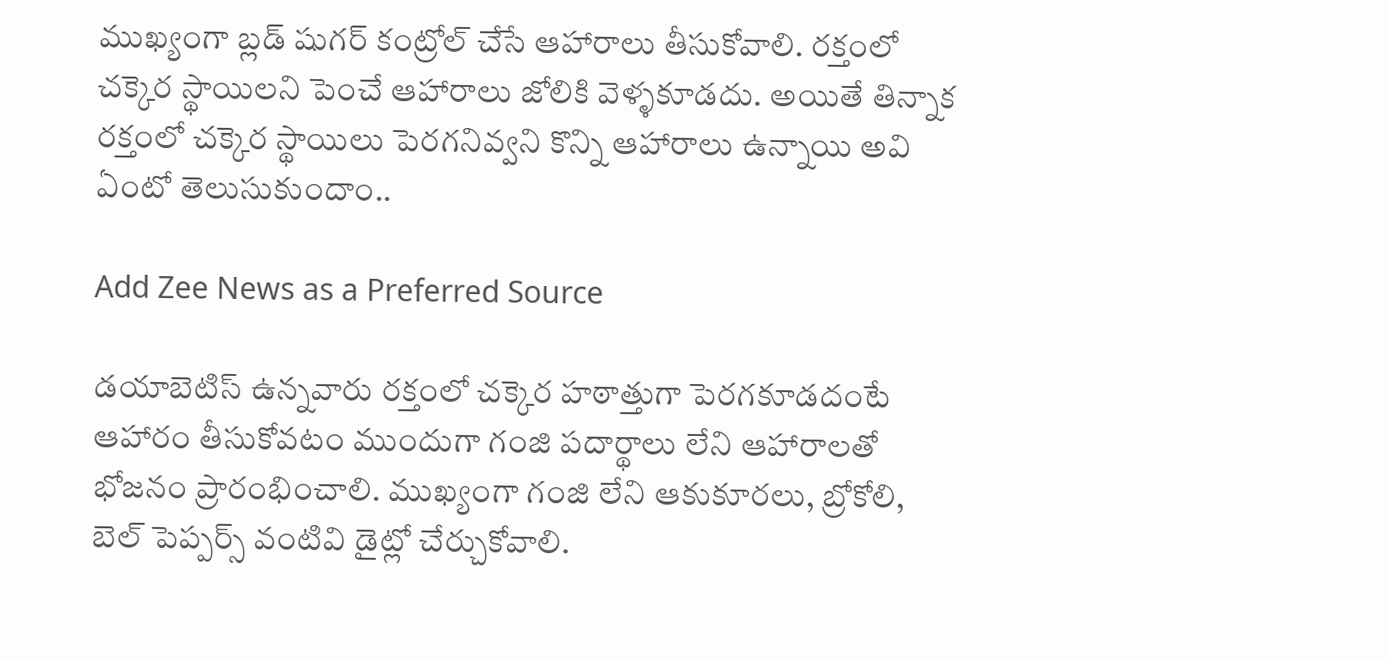ముఖ్యంగా బ్లడ్ షుగర్ కంట్రోల్ చేసే ఆహారాలు తీసుకోవాలి. రక్తంలో చక్కెర స్థాయిలని పెంచే ఆహారాలు జోలికి వెళ్ళకూడదు. అయితే తిన్నాక రక్తంలో చక్కెర స్థాయిలు పెరగనివ్వని కొన్ని ఆహారాలు ఉన్నాయి అవి ఏంటో తెలుసుకుందాం..

Add Zee News as a Preferred Source

డయాబెటిస్‌ ఉన్నవారు రక్తంలో చక్కెర హఠాత్తుగా పెరగకూడదంటే ఆహారం తీసుకోవటం ముందుగా గంజి పదార్థాలు లేని ఆహారాలతో భోజనం ప్రారంభించాలి. ముఖ్యంగా గంజి లేని ఆకుకూరలు, బ్రోకోలి, బెల్ పెప్పర్స్ వంటివి డైట్లో చేర్చుకోవాలి.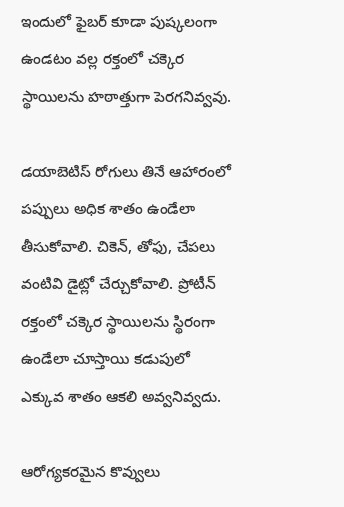ఇందులో ఫైబర్ కూడా పుష్కలంగా ఉండటం వల్ల రక్తంలో చక్కెర స్థాయిలను హఠాత్తుగా పెరగనివ్వవు.

డయాబెటిస్ రోగులు తినే ఆహారంలో పప్పులు అధిక శాతం ఉండేలా తీసుకోవాలి. చికెన్, తోఫు, చేపలు వంటివి డైట్లో చేర్చుకోవాలి. ప్రోటీన్ రక్తంలో చక్కెర స్థాయిలను స్థిరంగా ఉండేలా చూస్తాయి కడుపులో ఎక్కువ శాతం ఆకలి అవ్వనివ్వదు.

ఆరోగ్యకరమైన కొవ్వులు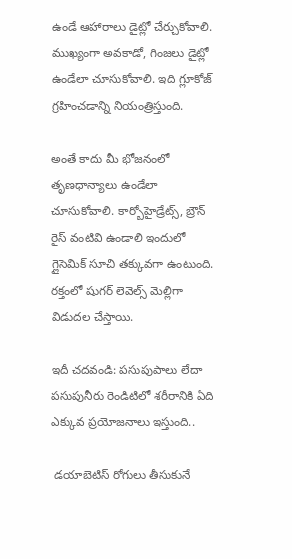ఉండే ఆహారాలు డైట్లో చేర్చుకోవాలి. ముఖ్యంగా అవకాడో, గింజలు డైట్లో ఉండేలా చూసుకోవాలి. ఇది గ్లూకోజ్ గ్రహించడాన్ని నియంత్రిస్తుంది.

అంతే కాదు మీ భోజనంలో తృణధాన్యాలు ఉండేలా చూసుకోవాలి. కార్బోహైడ్రేట్స్, బ్రౌన్ రైస్ వంటివి ఉండాలి ఇందులో గ్లైసెమిక్ సూచి తక్కువగా ఉంటుంది. రక్తంలో షుగర్ లెవెల్స్ మెల్లిగా విడుదల చేస్తాయి.

ఇదీ చదవండి: పసుపుపాలు లేదా పసుపునీరు రెండిటిలో శరీరానికి ఏది ఎక్కువ ప్రయోజనాలు ఇస్తుంది..

 డయాబెటిస్ రోగులు తీసుకునే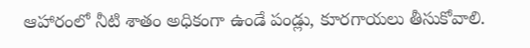ఆహారంలో నీటి శాతం అధికంగా ఉండే పండ్లు, కూరగాయలు తీసుకోవాలి.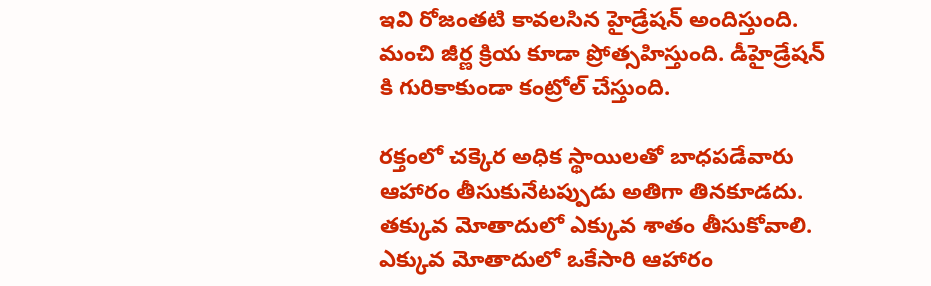ఇవి రోజంతటి కావలసిన హైడ్రేషన్ అందిస్తుంది. మంచి జీర్ణ క్రియ కూడా ప్రోత్సహిస్తుంది. డీహైడ్రేషన్ కి గురికాకుండా కంట్రోల్ చేస్తుంది.

రక్తంలో చక్కెర అధిక స్థాయిలతో బాధపడేవారు ఆహారం తీసుకునేటప్పుడు అతిగా తినకూడదు. తక్కువ మోతాదులో ఎక్కువ శాతం తీసుకోవాలి. ఎక్కువ మోతాదులో ఒకేసారి ఆహారం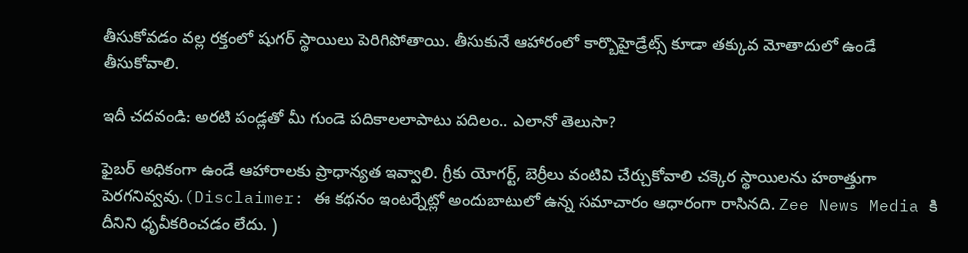తీసుకోవడం వల్ల రక్తంలో షుగర్ స్థాయిలు పెరిగిపోతాయి. తీసుకునే ఆహారంలో కార్బొహైడ్రేట్స్ కూడా తక్కువ మోతాదులో ఉండే తీసుకోవాలి.

ఇదీ చదవండి: అరటి పండ్లతో మీ గుండె పదికాలలాపాటు పదిలం.. ఎలానో తెలుసా?

ఫైబర్ అధికంగా ఉండే ఆహారాలకు ప్రాధాన్యత ఇవ్వాలి. గ్రీకు యోగర్ట్, బెర్రీలు వంటివి చేర్చుకోవాలి చక్కెర స్థాయిలను హఠాత్తుగా పెరగనివ్వవు.(Disclaimer: ఈ కథనం ఇంటర్నేట్లో అందుబాటులో ఉన్న సమాచారం ఆధారంగా రాసినది. Zee News Media కి దీనిని ధృవీకరించడం లేదు. )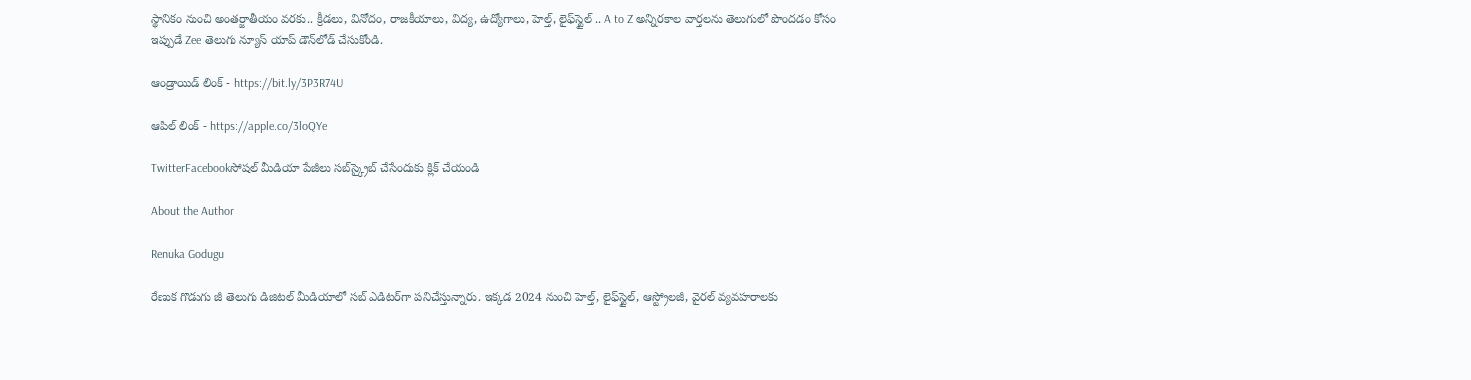స్థానికం నుంచి అంతర్జాతీయం వరకు.. క్రీడలు, వినోదం, రాజకీయాలు, విద్య, ఉద్యోగాలు, హెల్త్, లైఫ్‌స్టైల్ .. A to Z అన్నిరకాల వార్తలను తెలుగులో పొందడం కోసం ఇప్పుడే Zee తెలుగు న్యూస్ యాప్ డౌన్‌లోడ్ చేసుకోండి.

ఆండ్రాయిడ్ లింక్ - https://bit.ly/3P3R74U

ఆపిల్ లింక్ - https://apple.co/3loQYe

TwitterFacebookసోషల్ మీడియా పేజీలు సబ్‌స్క్రైబ్ చేసేందుకు క్లిక్ చేయండి

About the Author

Renuka Godugu

రేణుక గొడుగు జీ తెలుగు డిజిటల్ మీడియాలో సబ్ ఎడిటర్‌గా పనిచేస్తున్నారు. ఇక్కడ 2024 నుంచి హెల్త్‌, లైఫ్‌స్టైల్‌, ఆస్ట్రోలజీ, వైరల్‌ వ్యవహరాలకు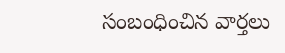సంబంధించిన వార్తలు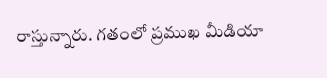రాస్తున్నారు. గతంలో ప్రముఖ మీడియా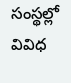సంస్థల్లో వివిధ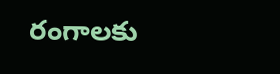రంగాలకు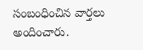సంబంధించిన వార్తలు అందించారు.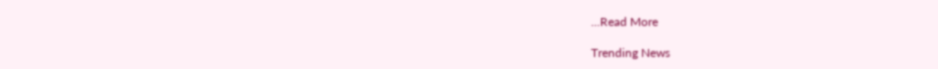...Read More

Trending News